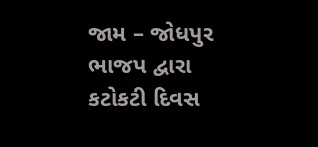જામ – જોધપુર ભાજપ દ્વારા કટોકટી દિવસ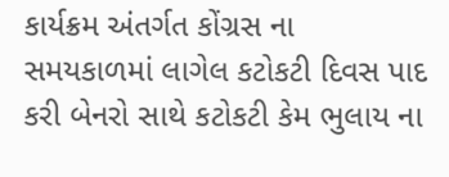કાર્યક્રમ અંતર્ગત કોંગ્રસ ના સમયકાળમાં લાગેલ કટોકટી દિવસ પાદ કરી બેનરો સાથે કટોકટી કેમ ભુલાય ના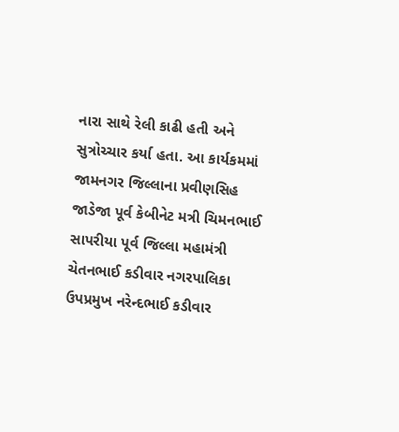નારા સાથે રેલી કાઢી હતી અને સુત્રોચ્ચાર કર્યા હતા. આ કાર્યકમમાં જામનગર જિલ્લાના પ્રવીણસિહ જાડેજા પૂર્વ કેબીનેટ મત્રી ચિમનભાઈ સાપરીયા પૂર્વ જિલ્લા મહામંત્રી ચેતનભાઈ કડીવાર નગરપાલિકા ઉપપ્રમુખ નરેન્દભાઈ કડીવાર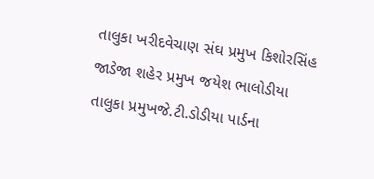તાલુકા ખરીદવેચાણ સંઘ પ્રમુખ કિશોરસિંહ જાડેજા શહેર પ્રમુખ જયેશ ભાલોડીયા તાલુકા પ્રમુખજે.ટી.ડોડીયા પાર્ડના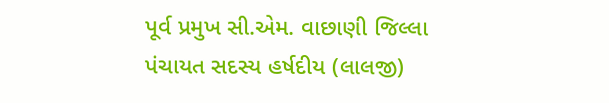પૂર્વ પ્રમુખ સી.એમ. વાછાણી જિલ્લા પંચાયત સદસ્ય હર્ષદીય (લાલજી)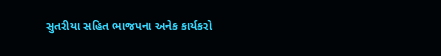સુતરીયા સહિત ભાજપના અનેક કાર્યકરો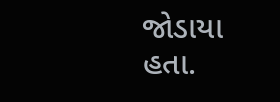જોડાયા હતા.